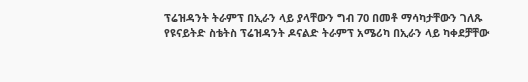ፕሬዝዳንት ትራምፕ በኢራን ላይ ያላቸውን ግብ 70 በመቶ ማሳካታቸውን ገለጹ
የዩናይትድ ስቴትስ ፕሬዝዳንት ዶናልድ ትራምፕ አሜሪካ በኢራን ላይ ካቀደቻቸው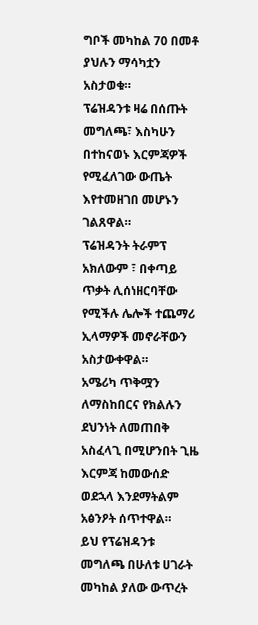ግቦች መካከል 70 በመቶ ያህሉን ማሳካቷን አስታወቁ።
ፕሬዝዳንቱ ዛሬ በሰጡት መግለጫ፣ እስካሁን በተከናወኑ እርምጃዎች የሚፈለገው ውጤት እየተመዘገበ መሆኑን ገልጸዋል።
ፕሬዝዳንት ትራምፕ አክለውም ፣ በቀጣይ ጥቃት ሊሰነዘርባቸው የሚችሉ ሌሎች ተጨማሪ ኢላማዎች መኖራቸውን አስታውቀዋል።
አሜሪካ ጥቅሟን ለማስከበርና የክልሉን ደህንነት ለመጠበቅ አስፈላጊ በሚሆንበት ጊዜ እርምጃ ከመውሰድ ወደኋላ እንደማትልም አፅንዖት ሰጥተዋል።
ይህ የፕሬዝዳንቱ መግለጫ በሁለቱ ሀገራት መካከል ያለው ውጥረት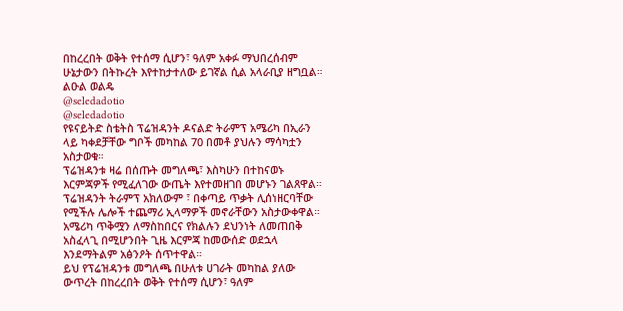በከረረበት ወቅት የተሰማ ሲሆን፣ ዓለም አቀፉ ማህበረሰብም ሁኔታውን በትኩረት እየተከታተለው ይገኛል ሲል አላራቢያ ዘግቧል።
ልዑል ወልዴ
@seledadotio
@seledadotio
የዩናይትድ ስቴትስ ፕሬዝዳንት ዶናልድ ትራምፕ አሜሪካ በኢራን ላይ ካቀደቻቸው ግቦች መካከል 70 በመቶ ያህሉን ማሳካቷን አስታወቁ።
ፕሬዝዳንቱ ዛሬ በሰጡት መግለጫ፣ እስካሁን በተከናወኑ እርምጃዎች የሚፈለገው ውጤት እየተመዘገበ መሆኑን ገልጸዋል።
ፕሬዝዳንት ትራምፕ አክለውም ፣ በቀጣይ ጥቃት ሊሰነዘርባቸው የሚችሉ ሌሎች ተጨማሪ ኢላማዎች መኖራቸውን አስታውቀዋል።
አሜሪካ ጥቅሟን ለማስከበርና የክልሉን ደህንነት ለመጠበቅ አስፈላጊ በሚሆንበት ጊዜ እርምጃ ከመውሰድ ወደኋላ እንደማትልም አፅንዖት ሰጥተዋል።
ይህ የፕሬዝዳንቱ መግለጫ በሁለቱ ሀገራት መካከል ያለው ውጥረት በከረረበት ወቅት የተሰማ ሲሆን፣ ዓለም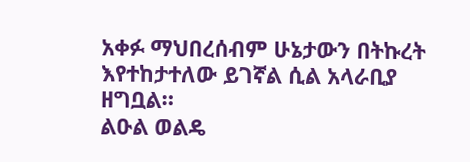አቀፉ ማህበረሰብም ሁኔታውን በትኩረት እየተከታተለው ይገኛል ሲል አላራቢያ ዘግቧል።
ልዑል ወልዴ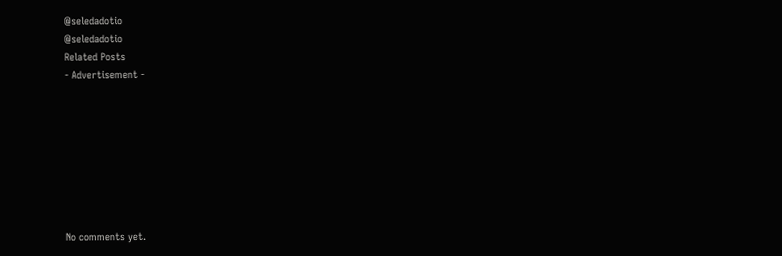@seledadotio
@seledadotio
Related Posts
- Advertisement -








No comments yet.